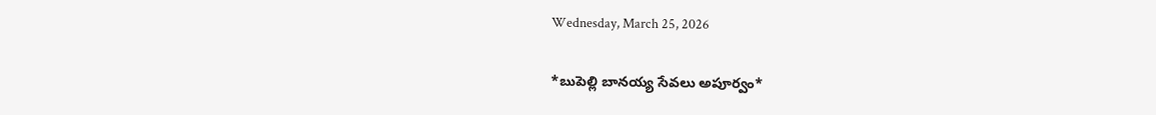Wednesday, March 25, 2026

*బుపెల్లి బానయ్య సేవలు అపూర్వం*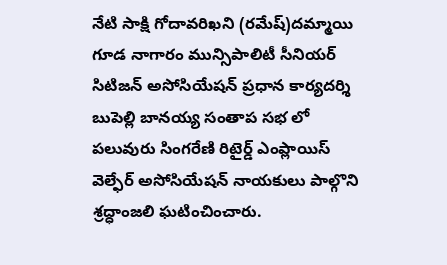నేటి సాక్షి గోదావరిఖని (రమేష్)దమ్మాయి గూడ నాగారం మున్సిపాలిటీ సీనియర్ సిటిజన్ అసోసియేషన్ ప్రధాన కార్యదర్శి బుపెల్లి బానయ్య సంతాప సభ లో పలువురు సింగరేణి రిటైర్డ్ ఎంప్లాయిస్ వెల్ఫేర్ అసోసియేషన్ నాయకులు పాల్గొని శ్రద్ధాంజలి ఘటించించారు.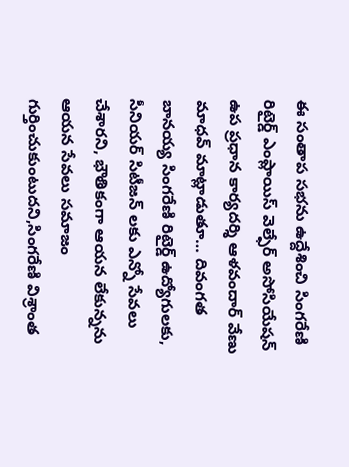ఈ సంతాప సభను ఉద్దేశించి సింగరేణి రిటైర్డ్ ఎంప్లాయిస్ వెల్ఫేర్ అసోసియేషన్ ఉప ప్రధాన కార్యదర్శి ఆళవందార్ వేణు మాధవ్ మాట్లాడుతూ… దివంగత బానయ్య సింగరేణి రిటైర్డ్ ఉద్యోగులకు, సీనియర్ సిటీజన్ లకు ఎన్నో సేవలు చేశారని, భౌతికంగా ఆయన లేకున్నను ఆయన సేవలు సమాజం గుర్తించుకుంటుదని,సింగరేణి విశ్రాంత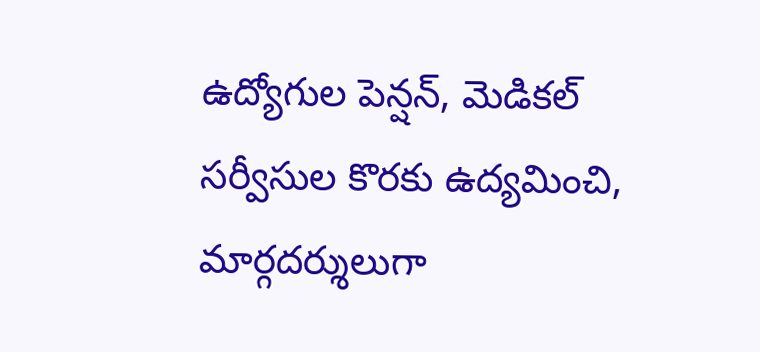ఉద్యోగుల పెన్షన్, మెడికల్ సర్వీసుల కొరకు ఉద్యమించి, మార్గదర్శులుగా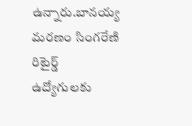ఉన్నారు.బానయ్య మరణం సింగరేణి రిటైర్డ్ ఉద్యోగులకు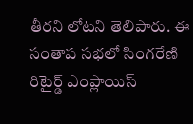తీరని లోటని తెలిపారు. ఈ సంతాప సభలో సింగరేణి రిటైర్డ్ ఎంప్లాయిస్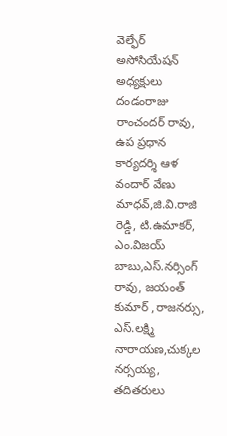వెల్ఫేర్ అసోసియేషన్ అధ్యక్షులు దండంరాజు రాంచందర్ రావు, ఉప ప్రధాన కార్యదర్శి ఆళ వందార్ వేణు మాధవ్,జి.వి.రాజి రెడ్డి, టి.ఉమాకర్, ఎం.విజయ్ బాబు,ఎస్.నర్సింగ్ రావు, జయంత్ కుమార్ ,రాజనర్సు, ఎస్.లక్ష్మి నారాయణ,చుక్కల నర్సయ్య, తదితరులు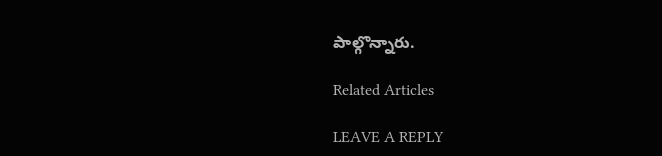పాల్గొన్నారు.

Related Articles

LEAVE A REPLY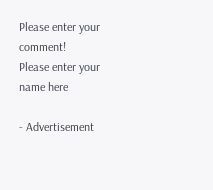Please enter your comment!
Please enter your name here

- Advertisement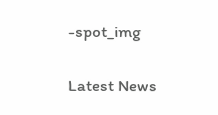-spot_img

Latest News